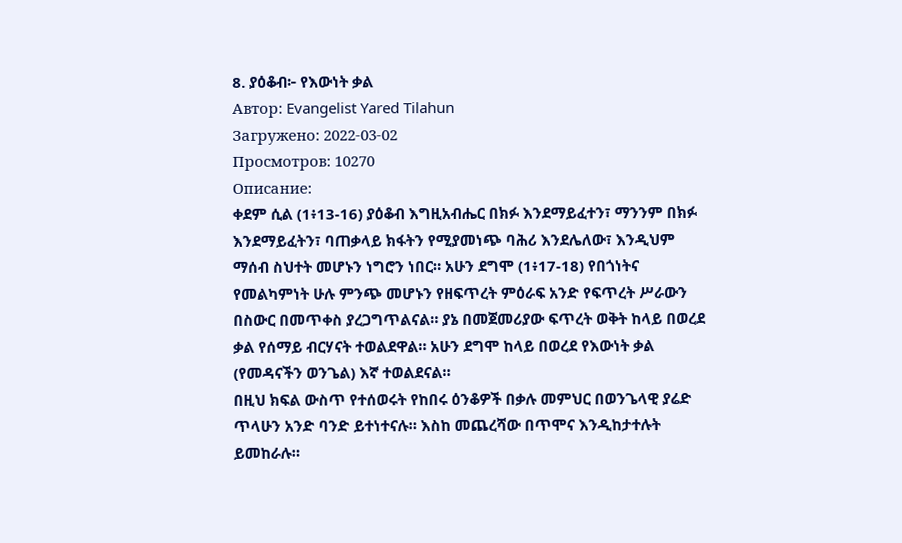8. ያዕቆብ፦ የእውነት ቃል
Автор: Evangelist Yared Tilahun
Загружено: 2022-03-02
Просмотров: 10270
Описание:
ቀደም ሲል (1፥13-16) ያዕቆብ እግዚአብሔር በክፉ እንደማይፈተን፣ ማንንም በክፉ እንደማይፈትን፣ ባጠቃላይ ክፋትን የሚያመነጭ ባሕሪ እንደሌለው፣ እንዲህም ማሰብ ስህተት መሆኑን ነግሮን ነበር። አሁን ደግሞ (1፥17-18) የበጎነትና የመልካምነት ሁሉ ምንጭ መሆኑን የዘፍጥረት ምዕራፍ አንድ የፍጥረት ሥራውን በስውር በመጥቀስ ያረጋግጥልናል። ያኔ በመጀመሪያው ፍጥረት ወቅት ከላይ በወረደ ቃል የሰማይ ብርሃናት ተወልደዋል። አሁን ደግሞ ከላይ በወረደ የእውነት ቃል (የመዳናችን ወንጌል) እኛ ተወልደናል።
በዚህ ክፍል ውስጥ የተሰወሩት የከበሩ ዕንቆዎች በቃሉ መምህር በወንጌላዊ ያሬድ ጥላሁን አንድ ባንድ ይተነተናሉ። እስከ መጨረሻው በጥሞና እንዲከታተሉት ይመከራሉ።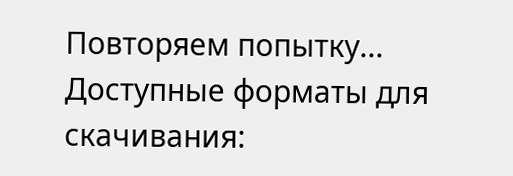Повторяем попытку...
Доступные форматы для скачивания: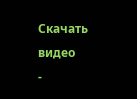Скачать видео
-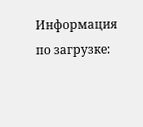Информация по загрузке: